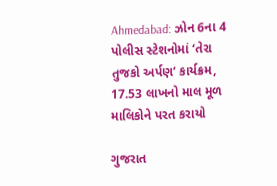Ahmedabad: ઝોન 6ના 4 પોલીસ સ્ટેશનોમાં ‘તેરા તુજકો અર્પણ’ કાર્યક્રમ, 17.53 લાખનો માલ મૂળ માલિકોને પરત કરાયો

ગુજરાત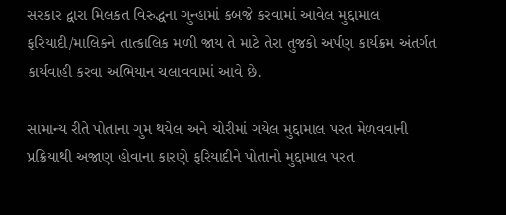સરકાર દ્વારા મિલકત વિરુદ્ધના ગુન્હામાં કબજે કરવામાં આવેલ મુદ્દામાલ ફરિયાદી/માલિકને તાત્કાલિક મળી જાય તે માટે તેરા તુજકો અર્પણ કાર્યક્રમ અંતર્ગત કાર્યવાહી કરવા અભિયાન ચલાવવામાં આવે છે.

સામાન્ય રીતે પોતાના ગુમ થયેલ અને ચોરીમાં ગયેલ મુદ્દામાલ પરત મેળવવાની પ્રક્રિયાથી અજાણ હોવાના કારણે ફરિયાદીને પોતાનો મુદ્દામાલ પરત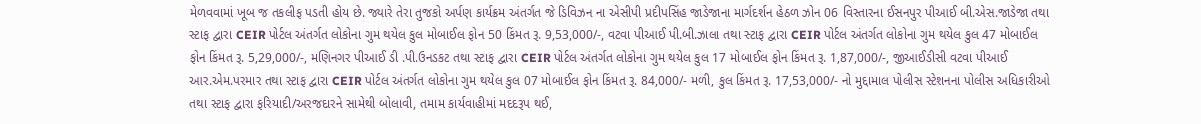મેળવવામાં ખૂબ જ તકલીફ પડતી હોય છે. જ્યારે તેરા તુજકો અર્પણ કાર્યક્રમ અંતર્ગત જે ડિવિઝન ના એસીપી પ્રદીપસિંહ જાડેજાના માર્ગદર્શન હેઠળ ઝોન 06 વિસ્તારના ઈસનપુર પીઆઈ બી.એસ.જાડેજા તથા સ્ટાફ દ્વારા CEIR પોર્ટલ અંતર્ગત લોકોના ગુમ થયેલ કુલ મોબાઈલ ફોન 50 કિંમત રૂ. 9,53,000/-, વટવા પીઆઈ પી.બી.ઝાલા તથા સ્ટાફ દ્વારા CEIR પોર્ટલ અંતર્ગત લોકોના ગુમ થયેલ કુલ 47 મોબાઈલ ફોન કિંમત રૂ. 5,29,000/-, મણિનગર પીઆઈ ડી .પી.ઉનડકટ તથા સ્ટાફ દ્વારા CEIR પોર્ટલ અંતર્ગત લોકોના ગુમ થયેલ કુલ 17 મોબાઈલ ફોન કિંમત રૂ. 1,87,000/-, જીઆઈડીસી વટવા પીઆઈ આર.એમ.પરમાર તથા સ્ટાફ દ્વારા CEIR પોર્ટલ અંતર્ગત લોકોના ગુમ થયેલ કુલ 07 મોબાઈલ ફોન કિંમત રૂ. 84,000/- મળી, કુલ કિંમત રૂ. 17,53,000/- નો મુદ્દામાલ પોલીસ સ્ટેશનના પોલીસ અધિકારીઓ તથા સ્ટાફ દ્વારા ફરિયાદી/અરજદારને સામેથી બોલાવી, તમામ કાર્યવાહીમાં મદદરૂપ થઈ,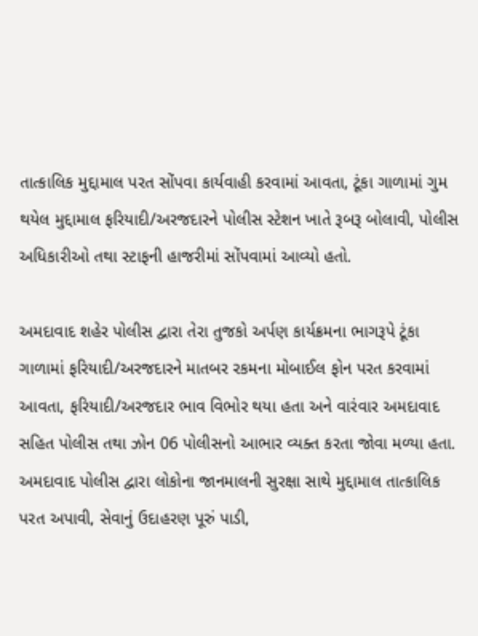તાત્કાલિક મુદ્દામાલ પરત સોંપવા કાર્યવાહી કરવામાં આવતા, ટૂંકા ગાળામાં ગુમ થયેલ મુદ્દામાલ ફરિયાદી/અરજદારને પોલીસ સ્ટેશન ખાતે રૂબરૂ બોલાવી, પોલીસ અધિકારીઓ તથા સ્ટાફની હાજરીમાં સોંપવામાં આવ્યો હતો.

અમદાવાદ શહેર પોલીસ દ્વારા તેરા તુજકો અર્પણ કાર્યક્રમના ભાગરૂપે ટૂંકા ગાળામાં ફરિયાદી/અરજદારને માતબર રકમના મોબાઈલ ફોન પરત કરવામાં આવતા, ફરિયાદી/અરજદાર ભાવ વિભોર થયા હતા અને વારંવાર અમદાવાદ સહિત પોલીસ તથા ઝોન 06 પોલીસનો આભાર વ્યક્ત કરતા જોવા મળ્યા હતા. અમદાવાદ પોલીસ દ્વારા લોકોના જાનમાલની સુરક્ષા સાથે મુદ્દામાલ તાત્કાલિક પરત અપાવી, સેવાનું ઉદાહરણ પૂરું પાડી,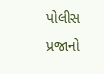પોલીસ પ્રજાનો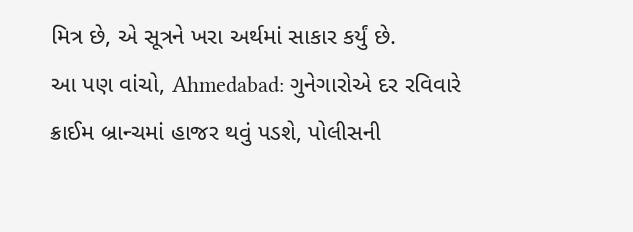મિત્ર છે, એ સૂત્રને ખરા અર્થમાં સાકાર કર્યું છે.
આ પણ વાંચો, Ahmedabad: ગુનેગારોએ દર રવિવારે ક્રાઈમ બ્રાન્ચમાં હાજર થવું પડશે, પોલીસની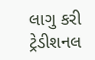લાગુ કરી ટ્રેડીશનલ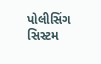પોલીસિંગ સિસ્ટમ